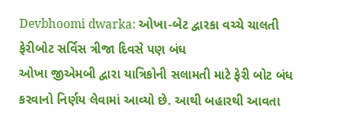Devbhoomi dwarka: ઓખા-બેટ દ્વારકા વચ્ચે ચાલતી ફેરીબોટ સર્વિસ ત્રીજા દિવસે પણ બંધ
ઓખા જીએમબી દ્વારા યાત્રિકોની સલામતી માટે ફેરી બોટ બંધ કરવાનો નિર્ણય લેવામાં આવ્યો છે. આથી બહારથી આવતા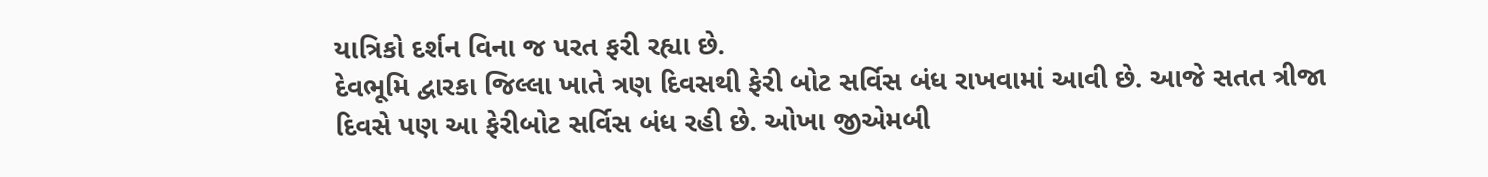યાત્રિકો દર્શન વિના જ પરત ફરી રહ્યા છે.
દેવભૂમિ દ્વારકા જિલ્લા ખાતે ત્રણ દિવસથી ફેરી બોટ સર્વિસ બંધ રાખવામાં આવી છે. આજે સતત ત્રીજા દિવસે પણ આ ફેરીબોટ સર્વિસ બંધ રહી છે. ઓખા જીએમબી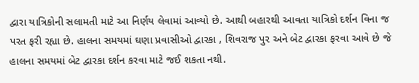દ્વારા યાત્રિકોની સલામતી માટે આ નિર્ણય લેવામાં આવ્યો છે. આથી બહારથી આવતા યાત્રિકો દર્શન વિના જ પરત ફરી રહ્યા છે. હાલના સમયમાં ઘણા પ્રવાસીઓ દ્વારકા , શિવરાજ પુર અને બેટ દ્વારકા ફરવા આવે છે જે હાલના સમયમાં બેટ દ્વારકા દર્શન કરવા માટે જઈ શકતા નથી.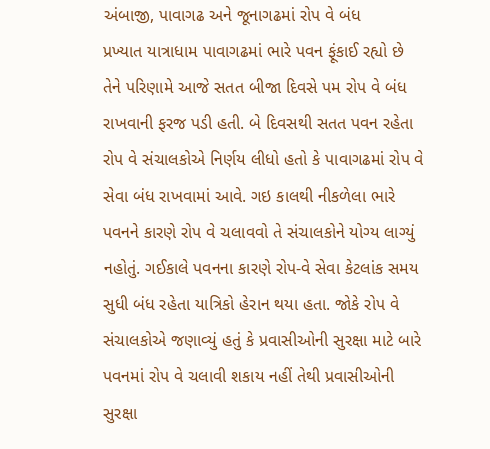અંબાજી, પાવાગઢ અને જૂનાગઢમાં રોપ વે બંધ
પ્રખ્યાત યાત્રાધામ પાવાગઢમાં ભારે પવન ફૂંકાઈ રહ્યો છે તેને પરિણામે આજે સતત બીજા દિવસે પમ રોપ વે બંધ રાખવાની ફરજ પડી હતી. બે દિવસથી સતત પવન રહેતા રોપ વે સંચાલકોએ નિર્ણય લીધો હતો કે પાવાગઢમાં રોપ વે સેવા બંધ રાખવામાં આવે. ગઇ કાલથી નીકળેલા ભારે પવનને કારણે રોપ વે ચલાવવો તે સંચાલકોને યોગ્ય લાગ્યું નહોતું. ગઈકાલે પવનના કારણે રોપ-વે સેવા કેટલાંક સમય સુધી બંધ રહેતા યાત્રિકો હેરાન થયા હતા. જોકે રોપ વે સંચાલકોએ જણાવ્યું હતું કે પ્રવાસીઓની સુરક્ષા માટે બારે પવનમાં રોપ વે ચલાવી શકાય નહીં તેથી પ્રવાસીઓની સુરક્ષા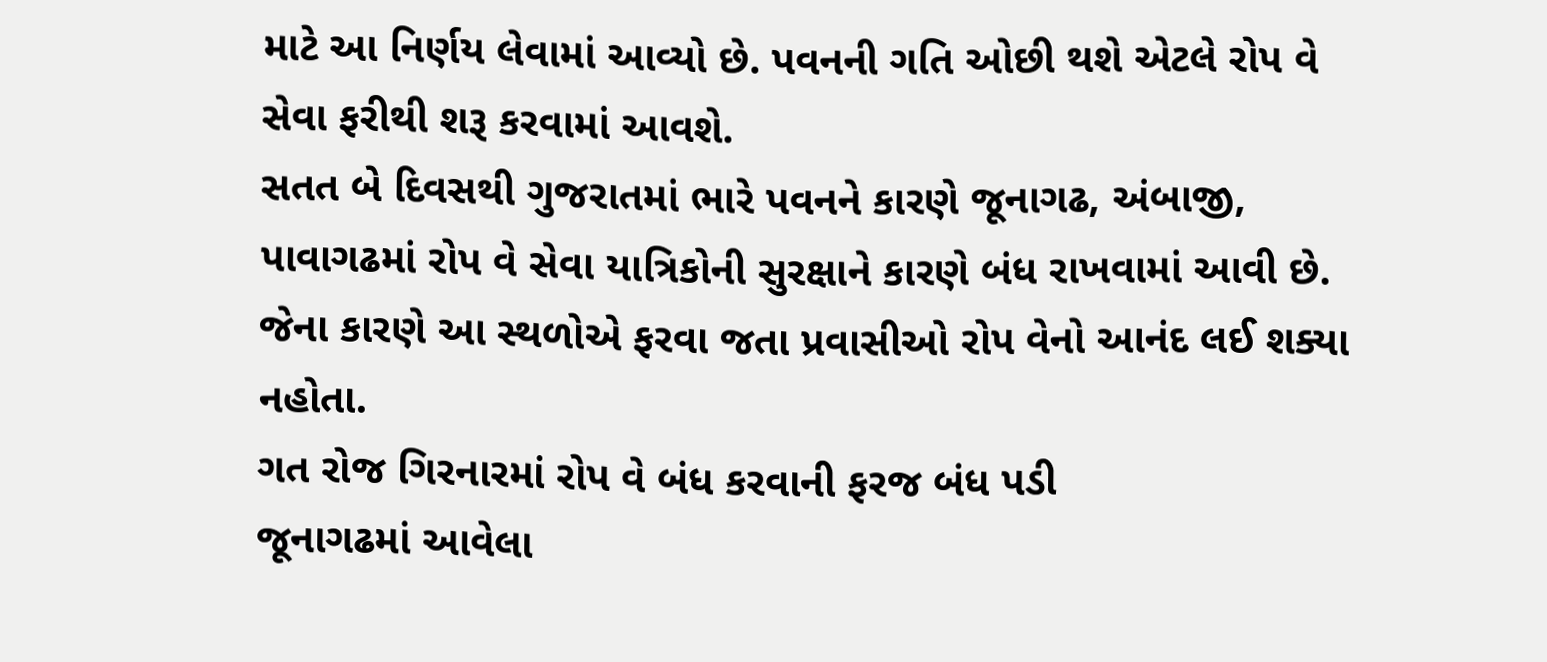માટે આ નિર્ણય લેવામાં આવ્યો છે. પવનની ગતિ ઓછી થશે એટલે રોપ વે સેવા ફરીથી શરૂ કરવામાં આવશે.
સતત બે દિવસથી ગુજરાતમાં ભારે પવનને કારણે જૂનાગઢ, અંબાજી, પાવાગઢમાં રોપ વે સેવા યાત્રિકોની સુરક્ષાને કારણે બંધ રાખવામાં આવી છે. જેના કારણે આ સ્થળોએ ફરવા જતા પ્રવાસીઓ રોપ વેનો આનંદ લઈ શક્યા નહોતા.
ગત રોજ ગિરનારમાં રોપ વે બંધ કરવાની ફરજ બંધ પડી
જૂનાગઢમાં આવેલા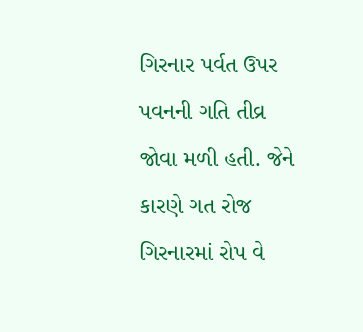ગિરનાર પર્વત ઉપર પવનની ગતિ તીવ્ર જોવા મળી હતી. જેને કારણે ગત રોજ ગિરનારમાં રોપ વે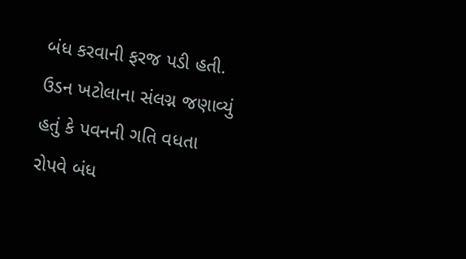બંધ કરવાની ફરજ પડી હતી. ઉડન ખટોલાના સંલગ્ન જણાવ્યું હતું કે પવનની ગતિ વધતા રોપવે બંધ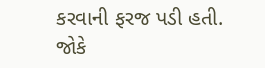કરવાની ફરજ પડી હતી. જોકે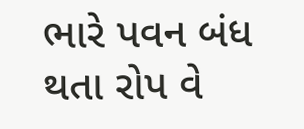ભારે પવન બંધ થતા રોપ વે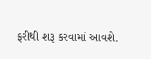ફરીથી શરૂ કરવામાં આવશે.